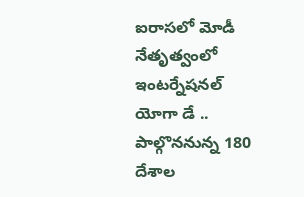ఐరాసలో మోడీ నేతృత్వంలో ఇంటర్నేషనల్ యోగా డే .. పాల్గొననున్న 180 దేశాల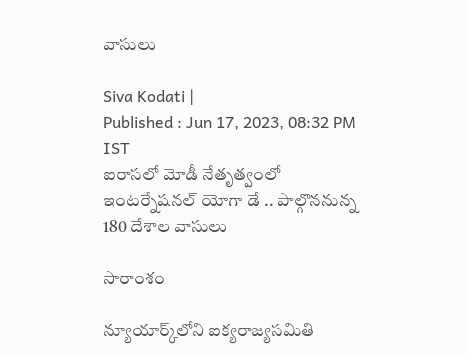వాసులు

Siva Kodati |
Published : Jun 17, 2023, 08:32 PM IST
ఐరాసలో మోడీ నేతృత్వంలో ఇంటర్నేషనల్ యోగా డే .. పాల్గొననున్న 180 దేశాల వాసులు

సారాంశం

న్యూయార్క్‌లోని ఐక్యరాజ్యసమితి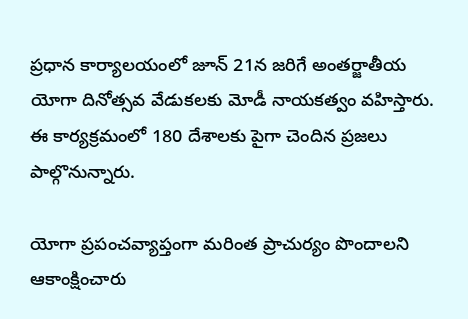ప్రధాన కార్యాలయంలో జూన్ 21న జరిగే అంతర్జాతీయ యోగా దినోత్సవ వేడుకలకు మోడీ నాయకత్వం వహిస్తారు. ఈ కార్యక్రమంలో 180 దేశాలకు పైగా చెందిన ప్రజలు పాల్గొనున్నారు.

యోగా ప్రపంచవ్యాప్తంగా మరింత ప్రాచుర్యం పొందాలని ఆకాంక్షించారు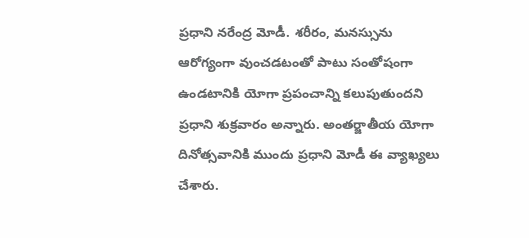ప్రధాని నరేంద్ర మోడీ. శరీరం, మనస్సును ఆరోగ్యంగా వుంచడటంతో పాటు సంతోషంగా ఉండటానికి యోగా ప్రపంచాన్ని కలుపుతుందని ప్రధాని శుక్రవారం అన్నారు. అంతర్జాతీయ యోగా దినోత్సవానికి ముందు ప్రధాని మోడీ ఈ వ్యాఖ్యలు చేశారు.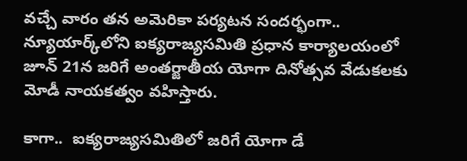వచ్చే వారం తన అమెరికా పర్యటన సందర్భంగా.. న్యూయార్క్‌లోని ఐక్యరాజ్యసమితి ప్రధాన కార్యాలయంలో జూన్ 21న జరిగే అంతర్జాతీయ యోగా దినోత్సవ వేడుకలకు మోడీ నాయకత్వం వహిస్తారు.

కాగా..  ఐక్యరాజ్యసమితిలో జరిగే యోగా డే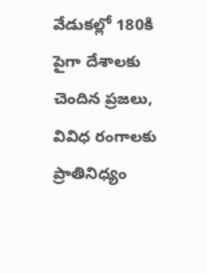వేడుకల్లో 180కి పైగా దేశాలకు చెందిన ప్రజలు, వివిధ రంగాలకు ప్రాతినిధ్యం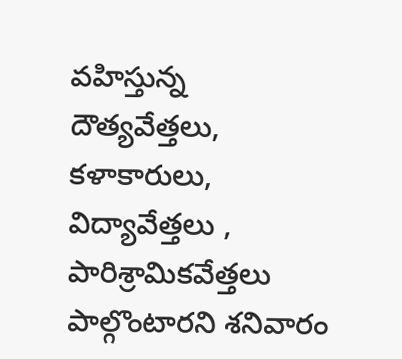వహిస్తున్న దౌత్యవేత్తలు, కళాకారులు, విద్యావేత్తలు , పారిశ్రామికవేత్తలు పాల్గొంటారని శనివారం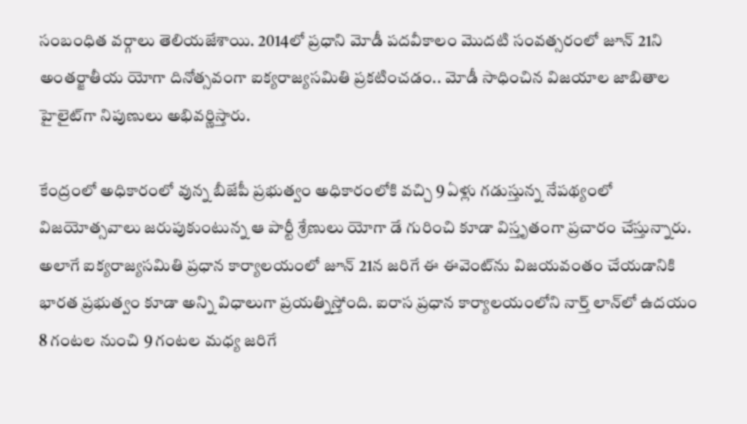సంబంధిత వర్గాలు తెలియజేశాయి. 2014లో ప్రధాని మోడీ పదవీకాలం మొదటి సంవత్సరంలో జూన్ 21ని అంతర్జాతీయ యోగా దినోత్సవంగా ఐక్యరాజ్యసమితి ప్రకటించడం.. మోడీ సాధించిన విజయాల జాబితాల హైలైట్‌గా నిపుణులు అభివర్ణిస్తారు.

కేంద్రంలో అధికారంలో వున్న బీజేపీ ప్రభుత్వం అధికారంలోకి వచ్చి 9 ఏళ్లు గడుస్తున్న నేపథ్యంలో విజయోత్సవాలు జరుపుకుంటున్న ఆ పార్టీ శ్రేణులు యోగా డే గురించి కూడా విస్తృతంగా ప్రచారం చేస్తున్నారు. అలాగే ఐక్యరాజ్యసమితి ప్రధాన కార్యాలయంలో జూన్ 21న జరిగే ఈ ఈవెంట్‌ను విజయవంతం చేయడానికి భారత ప్రభుత్వం కూడా అన్ని విధాలుగా ప్రయత్నిస్తోంది. ఐరాస ప్రధాన కార్యాలయంలోని నార్త్ లాన్‌లో ఉదయం 8 గంటల నుంచి 9 గంటల మధ్య జరిగే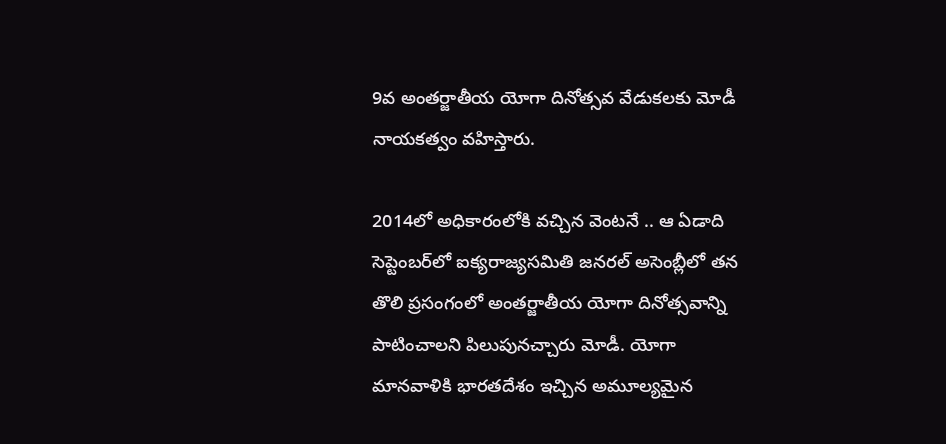9వ అంతర్జాతీయ యోగా దినోత్సవ వేడుకలకు మోడీ నాయకత్వం వహిస్తారు.

2014లో అధికారంలోకి వచ్చిన వెంటనే .. ఆ ఏడాది సెప్టెంబర్‌లో ఐక్యరాజ్యసమితి జనరల్ అసెంబ్లీలో తన తొలి ప్రసంగంలో అంతర్జాతీయ యోగా దినోత్సవాన్ని పాటించాలని పిలుపునచ్చారు మోడీ. యోగా మానవాళికి భారతదేశం ఇచ్చిన అమూల్యమైన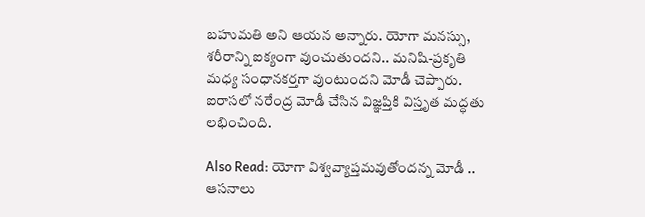బహుమతి అని ఆయన అన్నారు. యోగా మనస్సు, శరీరాన్ని ఐక్యంగా వుంచుతుందని.. మనిషి-ప్రకృతి మధ్య సంధానకర్తగా వుంటుందని మోడీ చెప్పారు. ఐరాసలో నరేంద్ర మోడీ చేసిన విజ్ఞప్తికి విస్తృత మద్ధతు లభించింది.

Also Read: యోగా విశ్వవ్యాప్తమవుతోందన్న మోడీ .. ఆసనాలు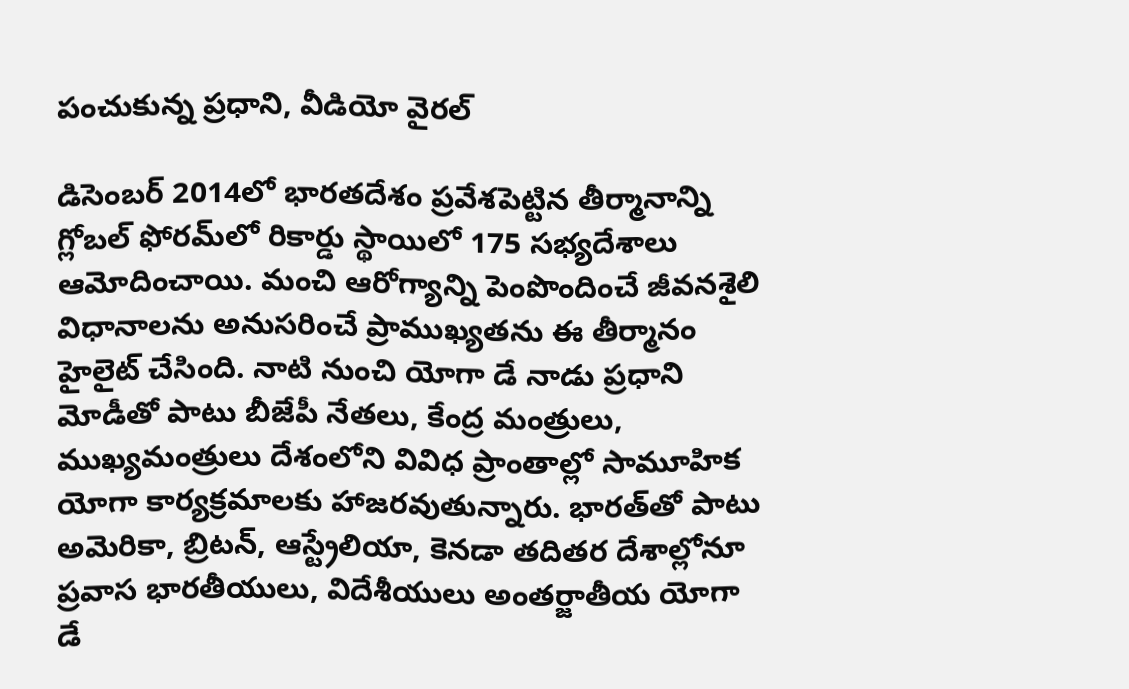పంచుకున్న ప్రధాని, వీడియో వైరల్

డిసెంబర్ 2014లో భారతదేశం ప్రవేశపెట్టిన తీర్మానాన్ని గ్లోబల్ ఫోరమ్‌లో రికార్డు స్థాయిలో 175 సభ్యదేశాలు ఆమోదించాయి. మంచి ఆరోగ్యాన్ని పెంపొందించే జీవనశైలి విధానాలను అనుసరించే ప్రాముఖ్యతను ఈ తీర్మానం హైలైట్ చేసింది. నాటి నుంచి యోగా డే నాడు ప్రధాని మోడీతో పాటు బీజేపీ నేతలు, కేంద్ర మంత్రులు, ముఖ్యమంత్రులు దేశంలోని వివిధ ప్రాంతాల్లో సామూహిక యోగా కార్యక్రమాలకు హాజరవుతున్నారు. భారత్‌తో పాటు అమెరికా, బ్రిటన్, ఆస్ట్రేలియా, కెనడా తదితర దేశాల్లోనూ ప్రవాస భారతీయులు, విదేశీయులు అంతర్జాతీయ యోగా డే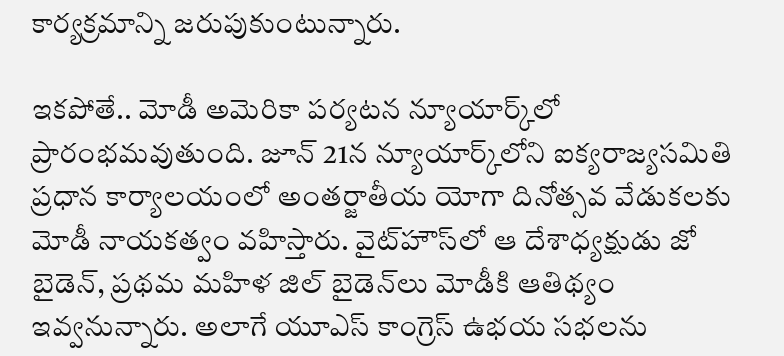కార్యక్రమాన్ని జరుపుకుంటున్నారు.

ఇకపోతే.. మోడీ అమెరికా పర్యటన న్యూయార్క్‌లో ప్రారంభమవుతుంది. జూన్ 21న న్యూయార్క్‌లోని ఐక్యరాజ్యసమితి ప్రధాన కార్యాలయంలో అంతర్జాతీయ యోగా దినోత్సవ వేడుకలకు మోడీ నాయకత్వం వహిస్తారు. వైట్‌హౌస్‌లో ఆ దేశాధ్యక్షుడు జో బైడెన్, ప్రథమ మహిళ జిల్ బైడెన్‌లు మోడీకి ఆతిథ్యం ఇవ్వనున్నారు. అలాగే యూఎస్ కాంగ్రెస్ ఉభయ సభలను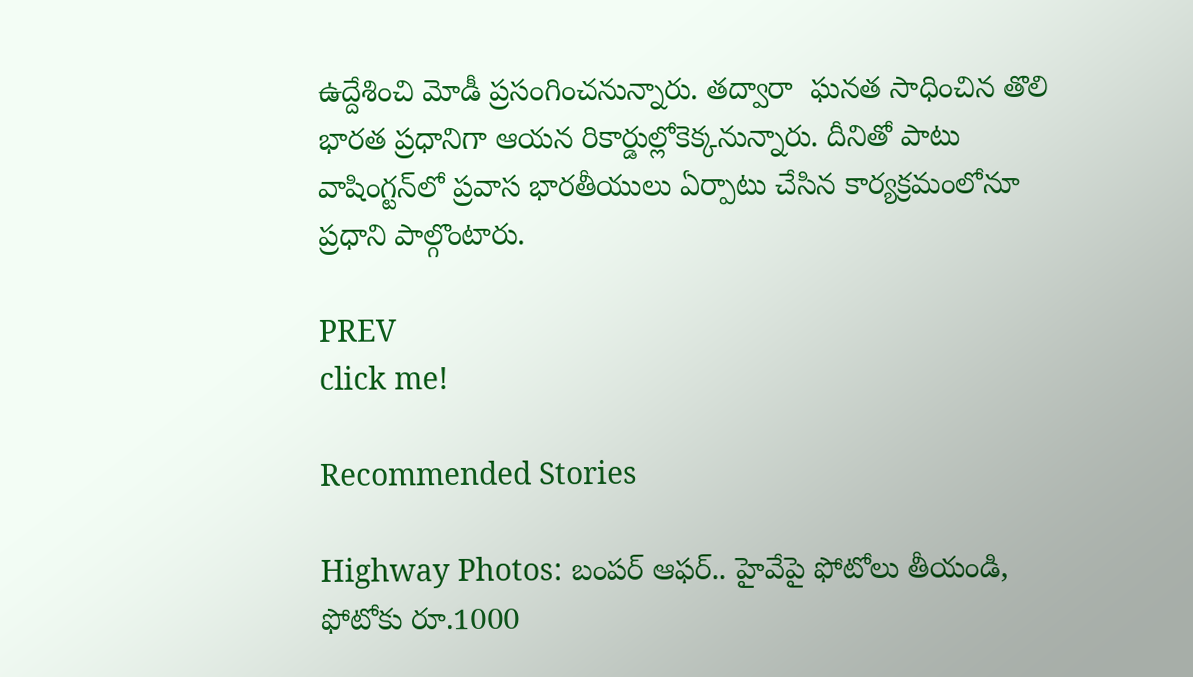ఉద్దేశించి మోడీ ప్రసంగించనున్నారు. తద్వారా  ఘనత సాధించిన తొలి భారత ప్రధానిగా ఆయన రికార్డుల్లోకెక్కనున్నారు. దీనితో పాటు వాషింగ్టన్‌లో ప్రవాస భారతీయులు ఏర్పాటు చేసిన కార్యక్రమంలోనూ ప్రధాని పాల్గొంటారు.

PREV
click me!

Recommended Stories

Highway Photos: బంపర్ ఆఫర్.. హైవేపై ఫోటోలు తీయండి, ఫోటోకు రూ.1000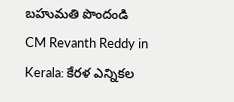బహుమతి పొందండి
CM Revanth Reddy in Kerala: కేరళ ఎన్నికల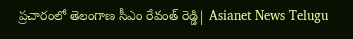ప్రచారంలో తెలంగాణ సీఎం రేవంత్ రెడ్డి| Asianet News Telugu